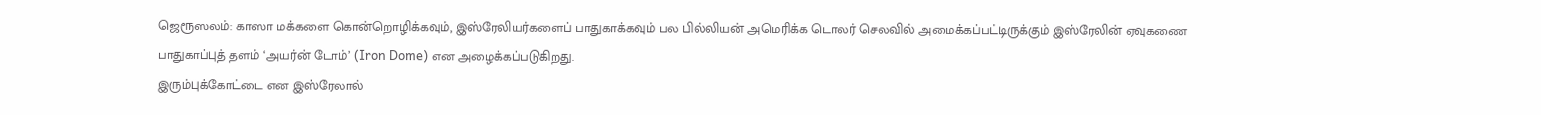ஜெரூஸலம்: காஸா மக்களை கொன்றொழிக்கவும், இஸ்ரேலியர்களைப் பாதுகாக்கவும் பல பில்லியன் அமெரிக்க டொலர் செலவில் அமைக்கப்பட்டிருக்கும் இஸ்ரேலின் ஏவுகணை பாதுகாப்புத் தளம் ‘அயர்ன் டோம்’ (Iron Dome) என அழைக்கப்படுகிறது.
இரும்புக்கோட்டை என இஸ்ரேலால்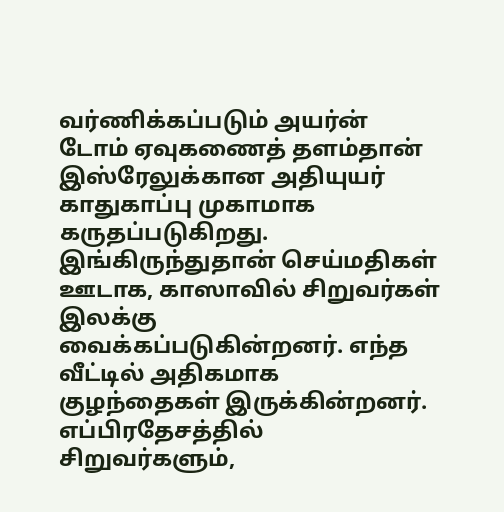வர்ணிக்கப்படும் அயர்ன் டோம் ஏவுகணைத் தளம்தான் இஸ்ரேலுக்கான அதியுயர் காதுகாப்பு முகாமாக கருதப்படுகிறது.
இங்கிருந்துதான் செய்மதிகள் ஊடாக, காஸாவில் சிறுவர்கள் இலக்கு வைக்கப்படுகின்றனர். எந்த வீட்டில் அதிகமாக குழந்தைகள் இருக்கின்றனர். எப்பிரதேசத்தில் சிறுவர்களும்,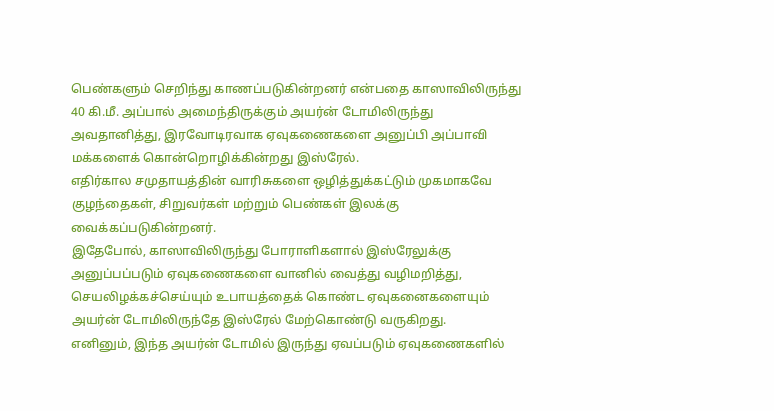பெண்களும் செறிந்து காணப்படுகின்றனர் என்பதை காஸாவிலிருந்து 40 கி.மீ. அப்பால் அமைந்திருக்கும் அயர்ன் டோமிலிருந்து அவதானித்து, இரவோடிரவாக ஏவுகணைகளை அனுப்பி அப்பாவி மக்களைக் கொன்றொழிக்கின்றது இஸ்ரேல்.
எதிர்கால சமுதாயத்தின் வாரிசுகளை ஒழித்துக்கட்டும் முகமாகவே குழந்தைகள், சிறுவர்கள் மற்றும் பெண்கள் இலக்கு வைக்கப்படுகின்றனர்.
இதேபோல், காஸாவிலிருந்து போராளிகளால் இஸ்ரேலுக்கு அனுப்பப்படும் ஏவுகணைகளை வானில் வைத்து வழிமறித்து, செயலிழக்கச்செய்யும் உபாயத்தைக் கொண்ட ஏவுகனைகளையும் அயர்ன் டோமிலிருந்தே இஸ்ரேல் மேற்கொண்டு வருகிறது.
எனினும், இந்த அயர்ன் டோமில் இருந்து ஏவப்படும் ஏவுகணைகளில்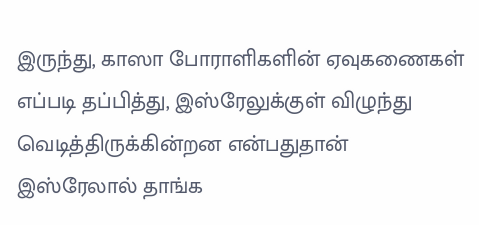இருந்து, காஸா போராளிகளின் ஏவுகணைகள் எப்படி தப்பித்து, இஸ்ரேலுக்குள் விழுந்து வெடித்திருக்கின்றன என்பதுதான் இஸ்ரேலால் தாங்க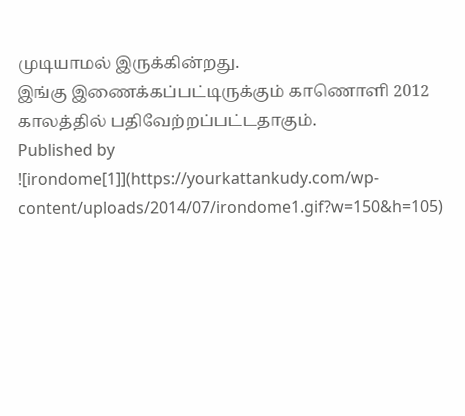முடியாமல் இருக்கின்றது.
இங்கு இணைக்கப்பட்டிருக்கும் காணொளி 2012 காலத்தில் பதிவேற்றப்பட்டதாகும்.
Published by
![irondome[1]](https://yourkattankudy.com/wp-content/uploads/2014/07/irondome1.gif?w=150&h=105)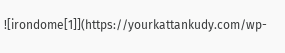![irondome[1]](https://yourkattankudy.com/wp-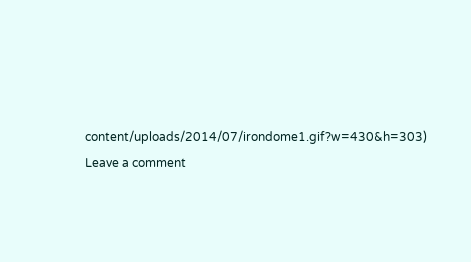content/uploads/2014/07/irondome1.gif?w=430&h=303)
Leave a comment